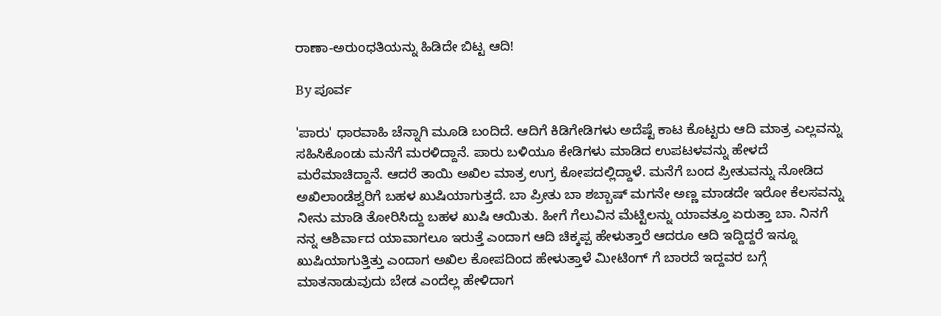ರಾಣಾ-ಅರುಂಧತಿಯನ್ನು ಹಿಡಿದೇ ಬಿಟ್ಟ ಆದಿ!

By ಪೂರ್ವ

'ಪಾರು' ಧಾರವಾಹಿ ಚೆನ್ನಾಗಿ ಮೂಡಿ ಬಂದಿದೆ. ಆದಿಗೆ ಕಿಡಿಗೇಡಿಗಳು ಅದೆಷ್ಟೆ ಕಾಟ ಕೊಟ್ಟರು ಆದಿ ಮಾತ್ರ ಎಲ್ಲವನ್ನು ಸಹಿಸಿಕೊಂಡು ಮನೆಗೆ ಮರಳಿದ್ದಾನೆ. ಪಾರು ಬಳಿಯೂ ಕೇಡಿಗಳು ಮಾಡಿದ ಉಪಟಳವನ್ನು ಹೇಳದೆ ಮರೆಮಾಚಿದ್ದಾನೆ. ಆದರೆ ತಾಯಿ ಅಖಿಲ ಮಾತ್ರ ಉಗ್ರ ಕೋಪದಲ್ಲಿದ್ದಾಳೆ. ಮನೆಗೆ ಬಂದ ಪ್ರೀತುವನ್ನು ನೋಡಿದ ಅಖಿಲಾಂಡೆಶ್ವರಿಗೆ ಬಹಳ ಖುಷಿಯಾಗುತ್ತದೆ. ಬಾ ಪ್ರೀತು ಬಾ ಶಬ್ಬಾಷ್ ಮಗನೇ ಅಣ್ಣ ಮಾಡದೇ ಇರೋ ಕೆಲಸವನ್ನು ನೀನು ಮಾಡಿ ತೋರಿಸಿದ್ದು ಬಹಳ ಖುಷಿ ಆಯಿತು. ಹೀಗೆ ಗೆಲುವಿನ ಮೆಟ್ಟಿಲನ್ನು ಯಾವತ್ತೂ ಏರುತ್ತಾ ಬಾ. ನಿನಗೆ ನನ್ನ ಆಶಿರ್ವಾದ ಯಾವಾಗಲೂ ಇರುತ್ತೆ ಎಂದಾಗ ಆದಿ ಚಿಕ್ಕಪ್ಪ ಹೇಳುತ್ತಾರೆ ಆದರೂ ಆದಿ ಇದ್ದಿದ್ದರೆ ಇನ್ನೂ ಖುಷಿಯಾಗುತ್ತಿತ್ತು ಎಂದಾಗ ಅಖಿಲ ಕೋಪದಿಂದ ಹೇಳುತ್ತಾಳೆ ಮೀಟಿಂಗ್ ಗೆ ಬಾರದೆ ಇದ್ದವರ ಬಗ್ಗೆ ಮಾತನಾಡುವುದು ಬೇಡ ಎಂದೆಲ್ಲ ಹೇಳಿದಾಗ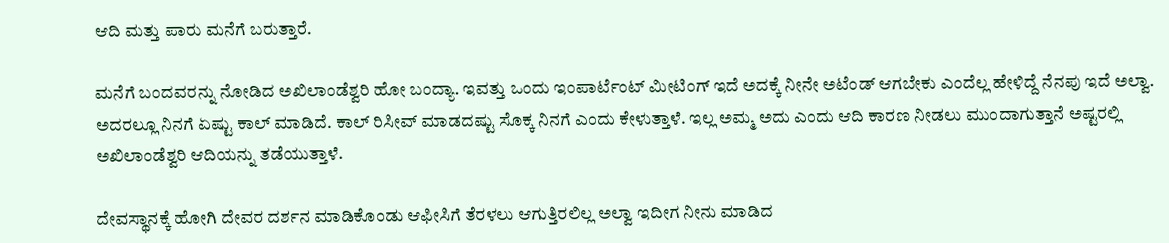ಆದಿ ಮತ್ತು ಪಾರು ಮನೆಗೆ ಬರುತ್ತಾರೆ.

ಮನೆಗೆ ಬಂದವರನ್ನು ನೋಡಿದ ಅಖಿಲಾಂಡೆಶ್ವರಿ ಹೋ ಬಂದ್ಯಾ. ಇವತ್ತು ಒಂದು ಇಂಪಾರ್ಟೆಂಟ್ ಮೀಟಿಂಗ್ ಇದೆ ಅದಕ್ಕೆ ನೀನೇ ಅಟೆಂಡ್ ಆಗಬೇಕು ಎಂದೆಲ್ಲ ಹೇಳಿದ್ದೆ ನೆನಪು ಇದೆ ಅಲ್ವಾ. ಅದರಲ್ಲೂ ನಿನಗೆ ಏಷ್ಟು ಕಾಲ್ ಮಾಡಿದೆ. ಕಾಲ್ ರಿಸೀವ್ ಮಾಡದಷ್ಟು ಸೊಕ್ಕ ನಿನಗೆ ಎಂದು ಕೇಳುತ್ತಾಳೆ. ಇಲ್ಲ ಅಮ್ಮ ಅದು ಎಂದು ಆದಿ ಕಾರಣ ನೀಡಲು ಮುಂದಾಗುತ್ತಾನೆ ಅಷ್ಟರಲ್ಲಿ ಅಖಿಲಾಂಡೆಶ್ವರಿ ಆದಿಯನ್ನು ತಡೆಯುತ್ತಾಳೆ.

ದೇವಸ್ಥಾನಕ್ಕೆ ಹೋಗಿ ದೇವರ ದರ್ಶನ ಮಾಡಿಕೊಂಡು ಆಫೀಸಿಗೆ ತೆರಳಲು ಆಗುತ್ತಿರಲಿಲ್ಲ ಅಲ್ವಾ ಇದೀಗ ನೀನು ಮಾಡಿದ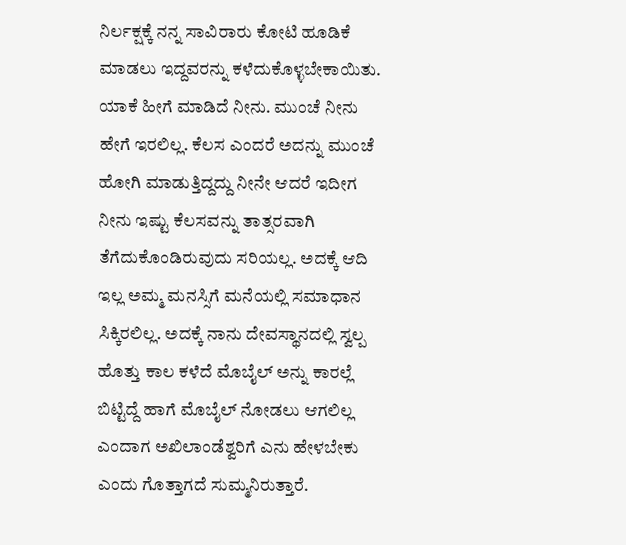ನಿರ್ಲಕ್ಷಕ್ಕೆ ನನ್ನ ಸಾವಿರಾರು ಕೋಟಿ ಹೂಡಿಕೆ ಮಾಡಲು ಇದ್ದವರನ್ನು ಕಳೆದುಕೊಳ್ಳಬೇಕಾಯಿತು. ಯಾಕೆ ಹೀಗೆ ಮಾಡಿದೆ ನೀನು. ಮುಂಚೆ ನೀನು ಹೇಗೆ ಇರಲಿಲ್ಲ. ಕೆಲಸ ಎಂದರೆ ಅದನ್ನು ಮುಂಚೆ ಹೋಗಿ ಮಾಡುತ್ತಿದ್ದದ್ದು ನೀನೇ ಆದರೆ ಇದೀಗ ನೀನು ಇಷ್ಟು ಕೆಲಸವನ್ನು ತಾತ್ಸರವಾಗಿ ತೆಗೆದುಕೊಂಡಿರುವುದು ಸರಿಯಲ್ಲ. ಅದಕ್ಕೆ ಆದಿ ಇಲ್ಲ ಅಮ್ಮ ಮನಸ್ಸಿಗೆ ಮನೆಯಲ್ಲಿ ಸಮಾಧಾನ ಸಿಕ್ಕಿರಲಿಲ್ಲ. ಅದಕ್ಕೆ ನಾನು ದೇವಸ್ಥಾನದಲ್ಲಿ ಸ್ವಲ್ಪ ಹೊತ್ತು ಕಾಲ ಕಳೆದೆ ಮೊಬೈಲ್ ಅನ್ನು ಕಾರಲ್ಲೆ ಬಿಟ್ಟಿದ್ದೆ ಹಾಗೆ ಮೊಬೈಲ್ ನೋಡಲು ಆಗಲಿಲ್ಲ ಎಂದಾಗ ಅಖಿಲಾಂಡೆಶ್ವರಿಗೆ ಎನು ಹೇಳಬೇಕು ಎಂದು ಗೊತ್ತಾಗದೆ ಸುಮ್ಮನಿರುತ್ತಾರೆ.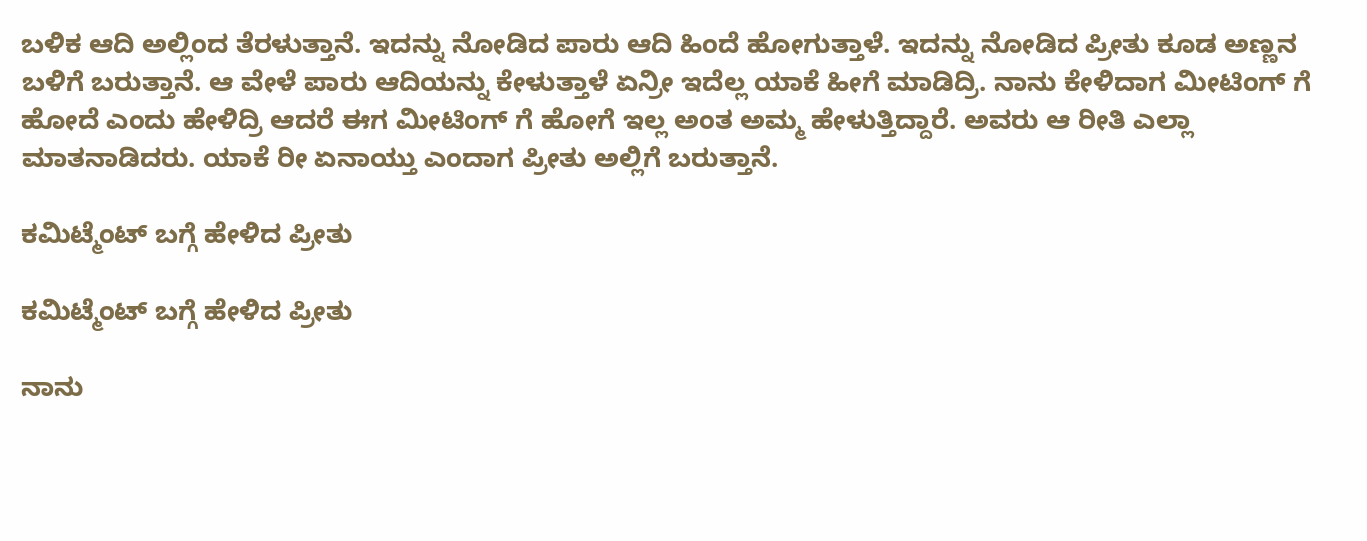ಬಳಿಕ ಆದಿ ಅಲ್ಲಿಂದ ತೆರಳುತ್ತಾನೆ. ಇದನ್ನು ನೋಡಿದ ಪಾರು ಆದಿ ಹಿಂದೆ ಹೋಗುತ್ತಾಳೆ. ಇದನ್ನು ನೋಡಿದ ಪ್ರೀತು ಕೂಡ ಅಣ್ಣನ ಬಳಿಗೆ ಬರುತ್ತಾನೆ. ಆ ವೇಳೆ ಪಾರು ಆದಿಯನ್ನು ಕೇಳುತ್ತಾಳೆ ಏನ್ರೀ ಇದೆಲ್ಲ ಯಾಕೆ ಹೀಗೆ ಮಾಡಿದ್ರಿ. ನಾನು ಕೇಳಿದಾಗ ಮೀಟಿಂಗ್ ಗೆ ಹೋದೆ ಎಂದು ಹೇಳಿದ್ರಿ ಆದರೆ ಈಗ ಮೀಟಿಂಗ್ ಗೆ ಹೋಗೆ ಇಲ್ಲ ಅಂತ ಅಮ್ಮ ಹೇಳುತ್ತಿದ್ದಾರೆ. ಅವರು ಆ ರೀತಿ ಎಲ್ಲಾ ಮಾತನಾಡಿದರು. ಯಾಕೆ ರೀ ಏನಾಯ್ತು ಎಂದಾಗ ಪ್ರೀತು ಅಲ್ಲಿಗೆ ಬರುತ್ತಾನೆ.

ಕಮಿಟ್ಮೆಂಟ್ ಬಗ್ಗೆ ಹೇಳಿದ ಪ್ರೀತು

ಕಮಿಟ್ಮೆಂಟ್ ಬಗ್ಗೆ ಹೇಳಿದ ಪ್ರೀತು

ನಾನು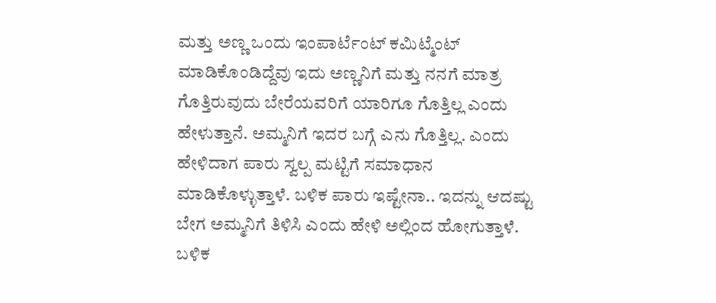ಮತ್ತು ಅಣ್ಣ ಒಂದು ಇಂಪಾರ್ಟೆಂಟ್ ಕಮಿಟ್ಮೆಂಟ್ ಮಾಡಿಕೊಂಡಿದ್ದೆವು ಇದು ಅಣ್ಣನಿಗೆ ಮತ್ತು ನನಗೆ ಮಾತ್ರ ಗೊತ್ತಿರುವುದು ಬೇರೆಯವರಿಗೆ ಯಾರಿಗೂ ಗೊತ್ತಿಲ್ಲ ಎಂದು ಹೇಳುತ್ತಾನೆ. ಅಮ್ಮನಿಗೆ ಇದರ ಬಗ್ಗೆ ಎನು ಗೊತ್ತಿಲ್ಲ. ಎಂದು ಹೇಳಿದಾಗ ಪಾರು ಸ್ವಲ್ಪ ಮಟ್ಟಿಗೆ ಸಮಾಧಾನ ಮಾಡಿಕೊಳ್ಳುತ್ತಾಳೆ. ಬಳಿಕ ಪಾರು ಇಷ್ಟೇನಾ.. ಇದನ್ನು ಆದಷ್ಟು ಬೇಗ ಅಮ್ಮನಿಗೆ ತಿಳಿಸಿ ಎಂದು ಹೇಳಿ ಅಲ್ಲಿಂದ ಹೋಗುತ್ತಾಳೆ. ಬಳಿಕ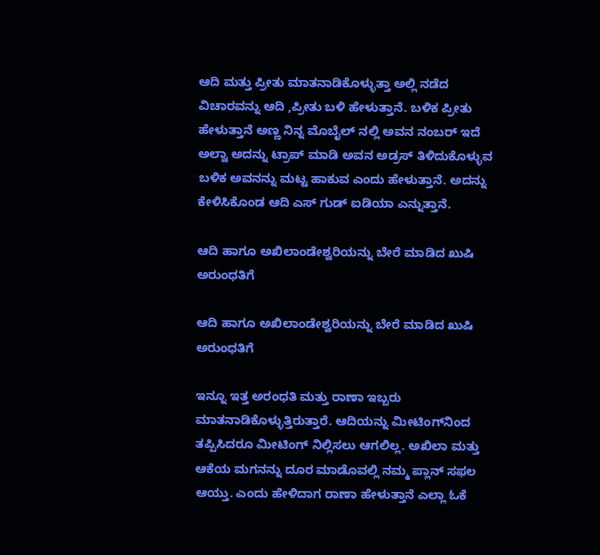ಆದಿ ಮತ್ತು ಪ್ರೀತು ಮಾತನಾಡಿಕೊಳ್ಳುತ್ತಾ ಅಲ್ಲಿ ನಡೆದ ವಿಚಾರವನ್ನು ಆದಿ ,ಪ್ರೀತು ಬಳಿ ಹೇಳುತ್ತಾನೆ. ಬಳಿಕ ಪ್ರೀತು ಹೇಳುತ್ತಾನೆ ಅಣ್ಣ ನಿನ್ನ ಮೊಬೈಲ್ ನಲ್ಲಿ ಅವನ ನಂಬರ್ ಇದೆ ಅಲ್ವಾ ಅದನ್ನು ಟ್ರಾಪ್ ಮಾಡಿ ಅವನ ಅಡ್ರಸ್ ತಿಳಿದುಕೊಳ್ಳುವ ಬಳಿಕ ಅವನನ್ನು ಮಟ್ಟ ಹಾಕುವ ಎಂದು ಹೇಳುತ್ತಾನೆ. ಅದನ್ನು ಕೇಳಿಸಿಕೊಂಡ ಆದಿ ಎಸ್ ಗುಡ್ ಐಡಿಯಾ ಎನ್ನುತ್ತಾನೆ.

ಆದಿ ಹಾಗೂ ಅಖಿಲಾಂಡೇಶ್ವರಿಯನ್ನು ಬೇರೆ ಮಾಡಿದ ಖುಷಿ ಅರುಂಧತಿಗೆ

ಆದಿ ಹಾಗೂ ಅಖಿಲಾಂಡೇಶ್ವರಿಯನ್ನು ಬೇರೆ ಮಾಡಿದ ಖುಷಿ ಅರುಂಧತಿಗೆ

ಇನ್ನೂ ಇತ್ತ ಅರಂಧತಿ ಮತ್ತು ರಾಣಾ ಇಬ್ಬರು ಮಾತನಾಡಿಕೊಳ್ಳುತ್ತಿರುತ್ತಾರೆ. ಆದಿಯನ್ನು ಮೀಟಿಂಗ್‌ನಿಂದ ತಪ್ಪಿಸಿದರೂ ಮೀಟಿಂಗ್ ನಿಲ್ಲಿಸಲು ಆಗಲಿಲ್ಲ. ಅಖಿಲಾ ಮತ್ತು ಆಕೆಯ ಮಗನನ್ನು ದೂರ ಮಾಡೊವಲ್ಲಿ ನಮ್ಮ ಪ್ಲಾನ್ ಸಫಲ ಆಯ್ತು. ಎಂದು ಹೇಳಿದಾಗ ರಾಣಾ ಹೇಳುತ್ತಾನೆ ಎಲ್ಲಾ ಓಕೆ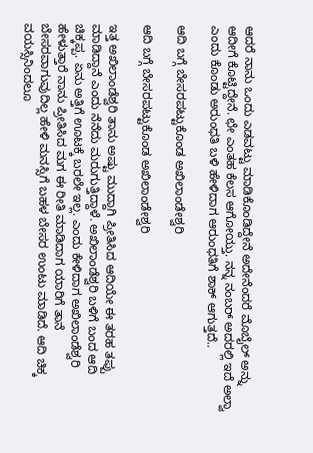ಆದರೆ ನಾನು ಒಂದು ಎಡವಟ್ಟು ಮಾಡಿಕೊಂಡಿದ್ದೇನೆ ಅದೇನೆಂದರೆ ಮೊಬೈಲ್ ಅನ್ನು ಆದೀಗೆ ಕೊಟ್ಟಿದ್ದೇನೆ. ಛೇ ಎಂತಹ ಕೆಲಸ ಆಗೋಯ್ತು. ನನ್ನ ನಂಬರ್ ಅದರಲ್ಲಿ ಇದೆ ಅಲ್ವಾ ಎಂದು ಕೊಂಡು ಅರುಂಧತಿ ಬಳಿ ಹೇಳಿದಾಗ ಆರುಂಧತಿಗೆ ಶಾಕ್ ಆಗುತ್ತದೆ..

ಆದಿ ಬಗ್ಗೆ ಬೇಸರಪಟ್ಟುಕೊಂಡ ಅಖಿಲಾಂಡೇಶ್ವರಿ

ಆದಿ ಬಗ್ಗೆ ಬೇಸರಪಟ್ಟುಕೊಂಡ ಅಖಿಲಾಂಡೇಶ್ವರಿ

ಇತ್ತ ಅಖಿಲಾಂಡೆಶ್ವರಿ ತಾನು ಅಷ್ಟು ಮುದ್ದಾಗಿ ಪ್ರೀತಿಸಿದ ಆದಿಯೇ ಈ ತರಹ ತಪ್ಪು ಮಾಡಿದ್ದಾನೆ ಎಂದು ನೆನೆದು ಮರುಗುತ್ತಿದ್ದಾಳೆ. ಅಖಿಲಾಂಡೆಶ್ವರಿ ಬಳಿಗೆ ಬಂದ ಆದಿ ಚಿಕ್ಕಪ್ಪ. ಏನು ಅತ್ತಿಗೆ ಊಟಕ್ಕೆ ಬರಲೇ ಇಲ್ಲ. ಎಂದು ಕೇಳಿದಾಗ ಅಖಿಲಾಂಡೆಶ್ವರಿ ಹೇಳುತ್ತಾರೆ ನಾನು ಪ್ರೀತಿಸಿದ ಮಗ ಈ ರೀತಿ ಮಾಡಿದಾಗ ಯಾರಿಗೆ ತಾನೆ ಬೇಸರವಾಗುವುದಿಲ್ಲ ಹೇಳಿ ಮನಸ್ಸಿಗೆ ಬಹಳ ಬೇಸರ ಉಂಟು ಮಾಡಿದೆ. ಆದಿ ಚಿಕ್ಕ ವಯಸ್ಸಿನಿಂದಲೂ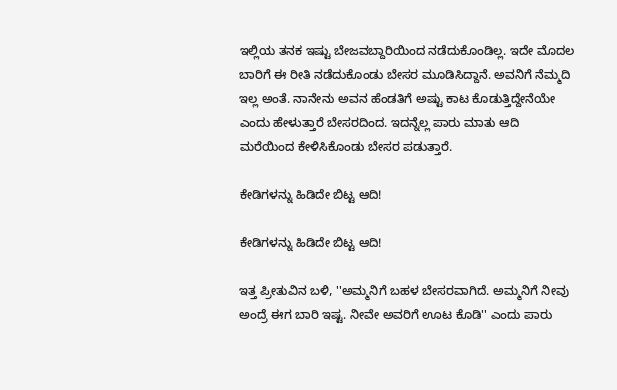ಇಲ್ಲಿಯ ತನಕ ಇಷ್ಟು ಬೇಜವಬ್ದಾರಿಯಿಂದ ನಡೆದುಕೊಂಡಿಲ್ಲ. ಇದೇ ಮೊದಲ ಬಾರಿಗೆ ಈ ರೀತಿ ನಡೆದುಕೊಂಡು ಬೇಸರ ಮೂಡಿಸಿದ್ದಾನೆ. ಅವನಿಗೆ ನೆಮ್ಮದಿ ಇಲ್ಲ ಅಂತೆ. ನಾನೇನು ಅವನ ಹೆಂಡತಿಗೆ ಅಷ್ಟು ಕಾಟ ಕೊಡುತ್ತಿದ್ದೇನೆಯೇ ಎಂದು ಹೇಳುತ್ತಾರೆ ಬೇಸರದಿಂದ. ಇದನ್ನೆಲ್ಲ ಪಾರು ಮಾತು ಆದಿ ಮರೆಯಿಂದ ಕೇಳಿಸಿಕೊಂಡು ಬೇಸರ ಪಡುತ್ತಾರೆ.

ಕೇಡಿಗಳನ್ನು ಹಿಡಿದೇ ಬಿಟ್ಟ ಆದಿ!

ಕೇಡಿಗಳನ್ನು ಹಿಡಿದೇ ಬಿಟ್ಟ ಆದಿ!

ಇತ್ತ ಪ್ರೀತುವಿನ ಬಳಿ, ''ಅಮ್ಮನಿಗೆ ಬಹಳ ಬೇಸರವಾಗಿದೆ. ಅಮ್ಮನಿಗೆ ನೀವು ಅಂದ್ರೆ ಈಗ ಬಾರಿ ಇಷ್ಟ. ನೀವೇ ಅವರಿಗೆ ಊಟ ಕೊಡಿ'' ಎಂದು ಪಾರು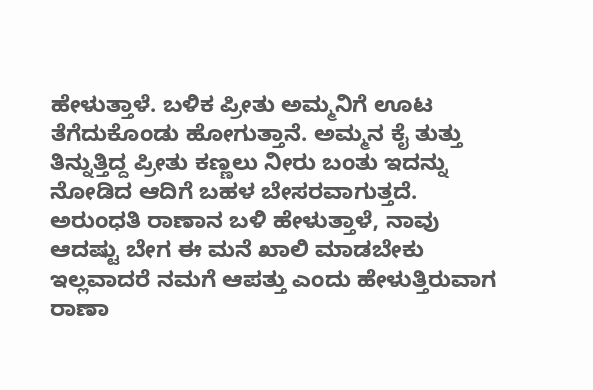ಹೇಳುತ್ತಾಳೆ. ಬಳಿಕ ಪ್ರೀತು ಅಮ್ಮನಿಗೆ ಊಟ ತೆಗೆದುಕೊಂಡು ಹೋಗುತ್ತಾನೆ. ಅಮ್ಮನ ಕೈ ತುತ್ತು ತಿನ್ನುತ್ತಿದ್ದ ಪ್ರೀತು ಕಣ್ಣಲು ನೀರು ಬಂತು ಇದನ್ನು ನೋಡಿದ ಆದಿಗೆ ಬಹಳ ಬೇಸರವಾಗುತ್ತದೆ. ಅರುಂಧತಿ ರಾಣಾನ ಬಳಿ ಹೇಳುತ್ತಾಳೆ, ನಾವು ಆದಷ್ಟು ಬೇಗ ಈ ಮನೆ ಖಾಲಿ ಮಾಡಬೇಕು ಇಲ್ಲವಾದರೆ ನಮಗೆ ಆಪತ್ತು ಎಂದು ಹೇಳುತ್ತಿರುವಾಗ ರಾಣಾ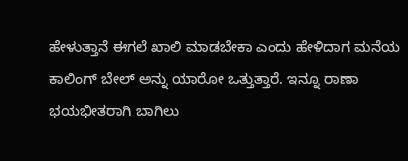ಹೇಳುತ್ತಾನೆ ಈಗಲೆ ಖಾಲಿ ಮಾಡಬೇಕಾ ಎಂದು ಹೇಳಿದಾಗ ಮನೆಯ ಕಾಲಿಂಗ್ ಬೇಲ್ ಅನ್ನು ಯಾರೋ ಒತ್ತುತ್ತಾರೆ. ಇನ್ನೂ ರಾಣಾ ಭಯಭೀತರಾಗಿ ಬಾಗಿಲು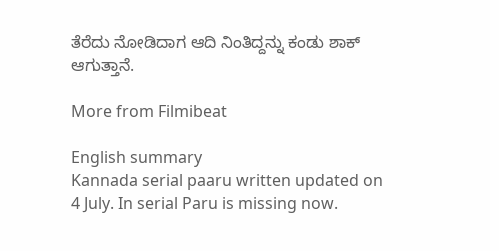ತೆರೆದು ನೋಡಿದಾಗ ಆದಿ ನಿಂತಿದ್ದನ್ನು ಕಂಡು ಶಾಕ್ ಆಗುತ್ತಾನೆ.

More from Filmibeat

English summary
Kannada serial paaru written updated on 4 July. In serial Paru is missing now.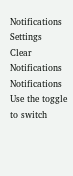Notifications
Settings
Clear Notifications
Notifications
Use the toggle to switch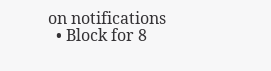on notifications
  • Block for 8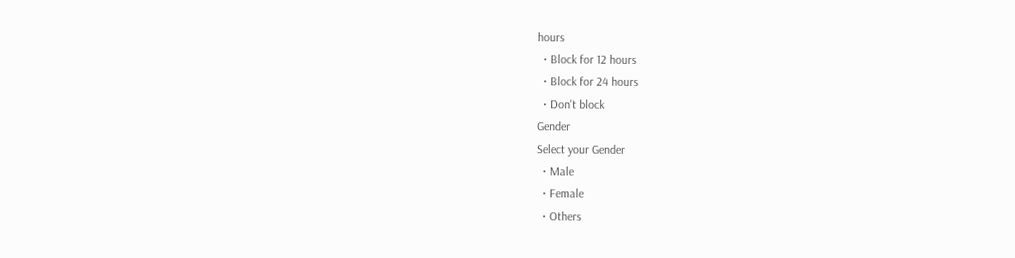hours
  • Block for 12 hours
  • Block for 24 hours
  • Don't block
Gender
Select your Gender
  • Male
  • Female
  • Others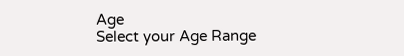Age
Select your Age Range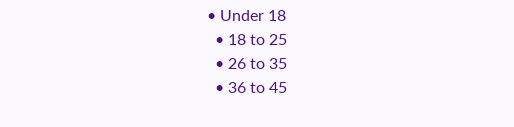• Under 18
  • 18 to 25
  • 26 to 35
  • 36 to 45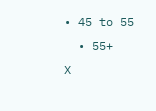• 45 to 55
  • 55+
X